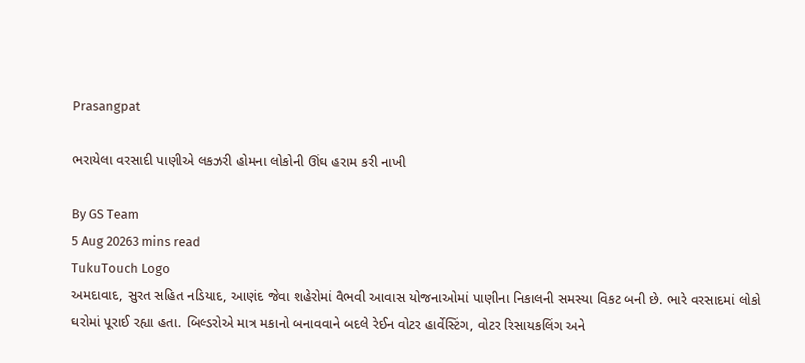Prasangpat

ભરાયેલા વરસાદી પાણીએ લકઝરી હોમના લોકોની ઊંઘ હરામ કરી નાખી

By GS Team
5 Aug 20263 mins read
TukuTouch Logo
અમદાવાદ, સુરત સહિત નડિયાદ, આણંદ જેવા શહેરોમાં વૈભવી આવાસ યોજનાઓમાં પાણીના નિકાલની સમસ્યા વિકટ બની છે. ભારે વરસાદમાં લોકો ઘરોમાં પૂરાઈ રહ્યા હતા. બિલ્ડરોએ માત્ર મકાનો બનાવવાને બદલે રેઈન વોટર હાર્વેસ્ટિંગ, વોટર રિસાયકલિંગ અને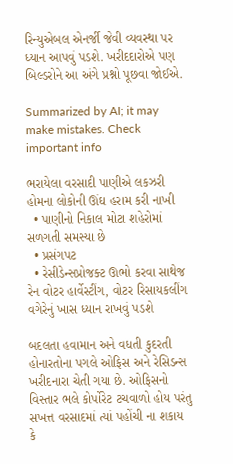રિન્યુએબલ એનર્જી જેવી વ્યવસ્થા પર ધ્યાન આપવું પડશે. ખરીદદારોએ પણ બિલ્ડરોને આ અંગે પ્રશ્નો પૂછવા જોઈએ.

Summarized by AI; it may make mistakes. Check important info

ભરાયેલા વરસાદી પાણીએ લકઝરી હોમના લોકોની ઊંઘ હરામ કરી નાખી
  • પાણીનો નિકાલ મોટા શહેરોમાં સળગતી સમસ્યા છે
  • પ્રસંગપટ
  • રેસીડેન્સપ્રોજક્ટ ઊભો કરવા સાથેજ રેન વોટર હાર્વેસ્ટીંગ, વોટર રિસાયકલીંગ વગેરેનું ખાસ ધ્યાન રાખવું પડશે

બદલતા હવામાન અને વધતી કુદરતી હોનારતોના પગલે ઓફિસ અને રેસિડન્સ ખરીદનારા ચેતી ગયા છે. ઓફિસનો વિસ્તાર ભલે કોર્પોરેટ ટચવાળો હોય પરંતુ સખત્ત વરસાદમાં ત્યાં પહોંચી ના શકાય કે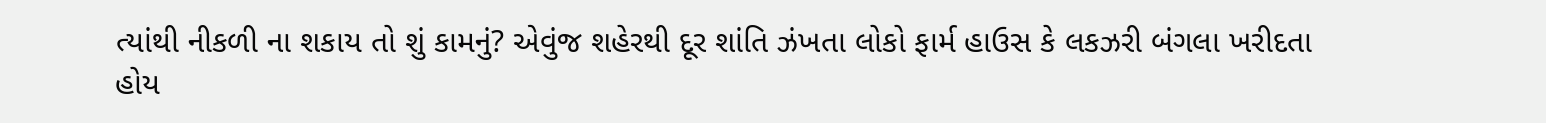ત્યાંથી નીકળી ના શકાય તો શું કામનું? એવુંજ શહેરથી દૂર શાંતિ ઝંખતા લોકો ફાર્મ હાઉસ કે લકઝરી બંગલા ખરીદતા હોય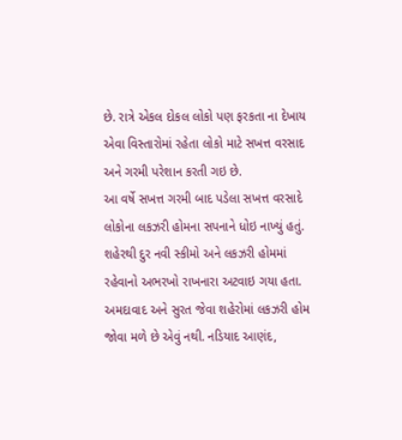છે. રાત્રે એકલ દોકલ લોકો પણ ફરકતા ના દેખાય એવા વિસ્તારોમાં રહેતા લોકો માટે સખત્ત વરસાદ અને ગરમી પરેશાન કરતી ગઇ છે.
આ વર્ષે સખત્ત ગરમી બાદ પડેલા સખત્ત વરસાદે લોકોના લકઝરી હોમના સપનાને ધોઇ નાખ્યું હતું. શહેરથી દુર નવી સ્કીમો અને લકઝરી હોમમાં રહેવાનો અભરખો રાખનારા અટવાઇ ગયા હતા. અમદાવાદ અને સુરત જેવા શહેરોમાં લકઝરી હોમ જોવા મળે છે એવું નથી. નડિયાદ આણંદ,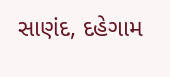સાણંદ, દહેગામ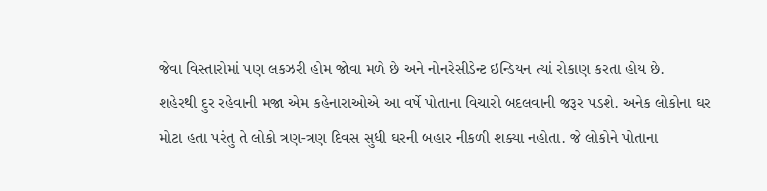જેવા વિસ્તારોમાં પણ લકઝરી હોમ જોવા મળે છે અને નોનરેસીડેન્ટ ઇન્ડિયન ત્યાં રોકાણ કરતા હોય છે.
શહેરથી દુર રહેવાની મજા એમ કહેનારાઓએ આ વર્ષે પોતાના વિચારો બદલવાની જરૂર પડશે. અનેક લોકોના ઘર મોટા હતા પરંતુ તે લોકો ત્રણ-ત્રણ દિવસ સુધી ઘરની બહાર નીકળી શક્યા નહોતા. જે લોકોને પોતાના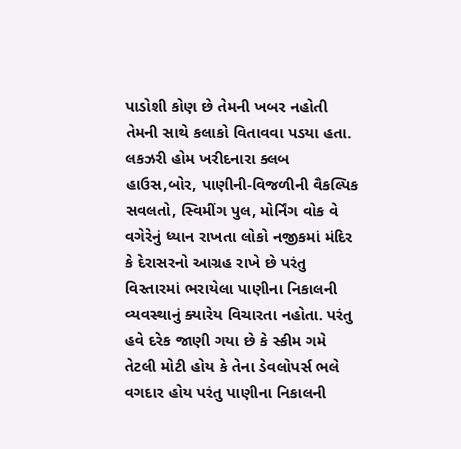પાડોશી કોણ છે તેમની ખબર નહોતી તેમની સાથે કલાકો વિતાવવા પડયા હતા. લકઝરી હોમ ખરીદનારા ક્લબ હાઉસ,બોર, પાણીની-વિજળીની વૈકલ્પિક સવલતો, સ્વિમીંગ પુલ, મોર્નિંગ વોક વે વગેરેનું ધ્યાન રાખતા લોકો નજીકમાં મંદિર કે દેરાસરનો આગ્રહ રાખે છે પરંતુ વિસ્તારમાં ભરાયેલા પાણીના નિકાલની વ્યવસ્થાનું ક્યારેય વિચારતા નહોતા. પરંતુ હવે દરેક જાણી ગયા છે કે સ્કીમ ગમે તેટલી મોટી હોય કે તેના ડેવલોપર્સ ભલે વગદાર હોય પરંતુ પાણીના નિકાલની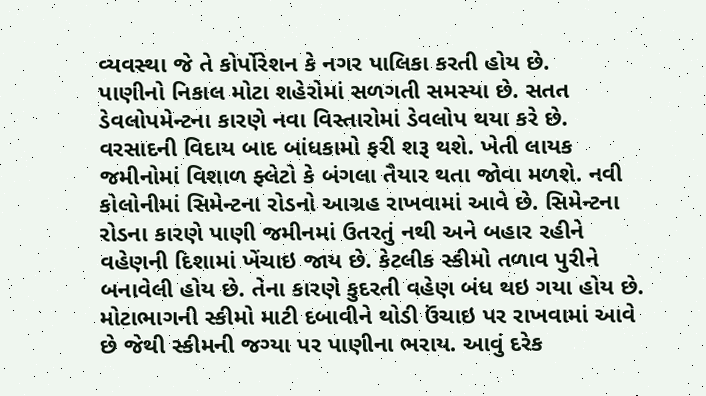વ્યવસ્થા જે તે કોર્પોરેશન કે નગર પાલિકા કરતી હોય છે.
પાણીનો નિકાલ મોટા શહેરોમાં સળગતી સમસ્યા છે. સતત ડેવલોપમેન્ટના કારણે નવા વિસ્તારોમાં ડેવલોપ થયા કરે છે. વરસાદની વિદાય બાદ બાંધકામો ફરી શરૂ થશે. ખેતી લાયક જમીનોમાં વિશાળ ફ્લેટો કે બંગલા તૈયાર થતા જોવા મળશે. નવી કોલોનીમાં સિમેન્ટના રોડનો આગ્રહ રાખવામાં આવે છે. સિમેન્ટના રોડના કારણે પાણી જમીનમાં ઉતરતું નથી અને બહાર રહીને વહેણની દિશામાં ખેંચાઇ જાય છે. કેટલીક સ્કીમો તળાવ પુરીને બનાવેલી હોય છે. તેના કારણે કુદરતી વહેણ બંધ થઇ ગયા હોય છે.
મોટાભાગની સ્કીમો માટી દબાવીને થોડી ઉંચાઇ પર રાખવામાં આવે છે જેથી સ્કીમની જગ્યા પર પાણીના ભરાય. આવું દરેક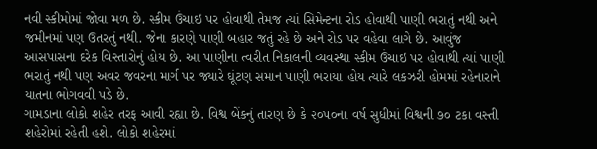નવી સ્કીમોમાં જોવા મળ છે. સ્કીમ ઉંચાઇ પર હોવાથી તેમજ ત્યાં સિમેન્ટના રોડ હોવાથી પાણી ભરાતું નથી અને જમીનમાં પણ ઉતરતું નથી. જેના કારણે પાણી બહાર જતું રહે છે અને રોડ પર વહેવા લાગે છે. આવુંજ આસપાસના દરેક વિસ્તારોનું હોય છે. આ પાણીના ત્વરીત નિકાલની વ્યવસ્થા સ્કીમ ઉંચાઇ પર હોવાથી ત્યાં પાણી ભરાતું નથી પણ અવર જવરના માર્ગ પર જ્યારે ઘૂંટણ સમાન પાણી ભરાયા હોય ત્યારે લકઝરી હોમમાં રહેનારાને યાતના ભોગવવી પડે છે.
ગામડાના લોકો શહેર તરફ આવી રહ્યા છે. વિશ્વ બેંકનું તારણ છે કે ૨૦૫૦ના વર્ષ સુધીમાં વિશ્વની ૭૦ ટકા વસ્તી શહેરોમાં રહેતી હશે. લોકો શહેરમાં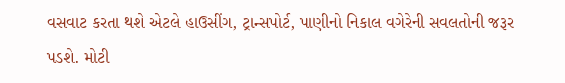વસવાટ કરતા થશે એટલે હાઉસીંગ, ટ્રાન્સપોર્ટ, પાણીનો નિકાલ વગેરેની સવલતોની જરૂર પડશે. મોટી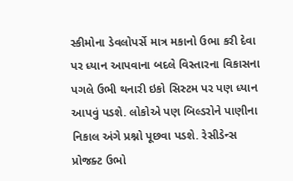સ્કીમોના ડેવલોપર્સે માત્ર મકાનો ઉભા કરી દેવા પર ધ્યાન આપવાના બદલે વિસ્તારના વિકાસના પગલે ઉભી થનારી ઇકો સિસ્ટમ પર પણ ધ્યાન આપવું પડશે. લોકોએ પણ બિલ્ડરોને પાણીના નિકાલ અંગે પ્રશ્નો પૂછવા પડશે. રેસીડેન્સ પ્રોજક્ટ ઉભો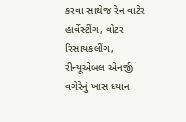કરવા સાથેજ રેન વાટેર હાર્વેસ્ટીંગ, વોટર રિસાયકલીંગ, રીન્યૂએબલ એનર્જી વગેરેનું ખાસ ધ્યાન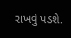રાખવું પડશે.